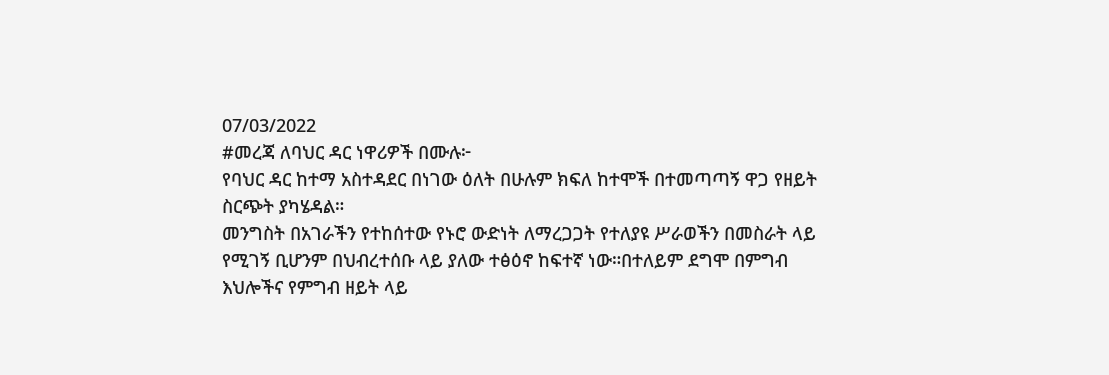07/03/2022
#መረጃ ለባህር ዳር ነዋሪዎች በሙሉ፦
የባህር ዳር ከተማ አስተዳደር በነገው ዕለት በሁሉም ክፍለ ከተሞች በተመጣጣኝ ዋጋ የዘይት ስርጭት ያካሄዳል።
መንግስት በአገራችን የተከሰተው የኑሮ ውድነት ለማረጋጋት የተለያዩ ሥራወችን በመስራት ላይ የሚገኝ ቢሆንም በህብረተሰቡ ላይ ያለው ተፅዕኖ ከፍተኛ ነው።በተለይም ደግሞ በምግብ እህሎችና የምግብ ዘይት ላይ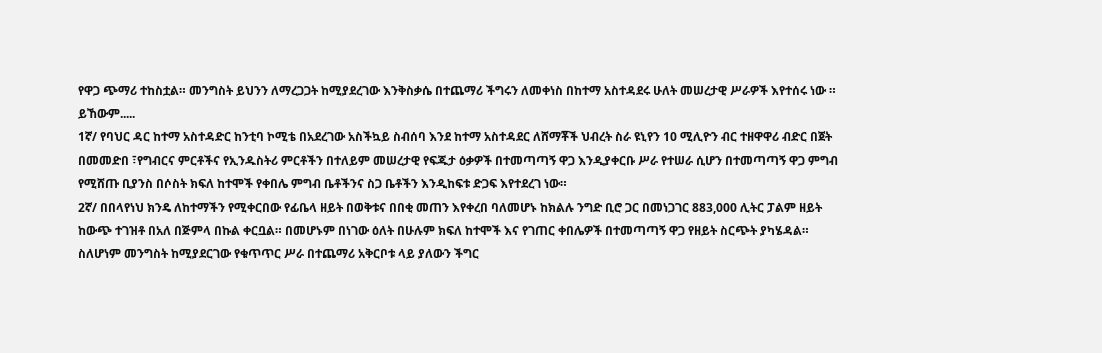የዋጋ ጭማሪ ተከስቷል። መንግስት ይህንን ለማረጋጋት ከሚያደረገው እንቅስቃሴ በተጨማሪ ችግሩን ለመቀነስ በከተማ አስተዳደሩ ሁለት መሠረታዊ ሥራዎች እየተሰሩ ነው ።
ይኸውም.....
1ኛ/ የባህር ዳር ከተማ አስተዳድር ከንቲባ ኮሚቴ በአደረገው አስችኳይ ስብሰባ እንደ ከተማ አስተዳደር ለሸማቾች ህብረት ስራ ዩኒየን 10 ሚሊዮን ብር ተዘዋዋሪ ብድር በጀት በመመድበ ፣የግብርና ምርቶችና የኢንዱስትሪ ምርቶችን በተለይም መሠረታዊ የፍጁታ ዕቃዎች በተመጣጣኝ ዋጋ እንዲያቀርቡ ሥራ የተሠራ ሲሆን በተመጣጣኝ ዋጋ ምግብ የሚሸጡ ቢያንስ በሶስት ክፍለ ከተሞች የቀበሌ ምግብ ቤቶችንና ስጋ ቤቶችን እንዲከፍቱ ድጋፍ እየተደረገ ነው።
2ኛ/ በበላየነህ ክንዴ ለከተማችን የሚቀርበው የፊቤላ ዘይት በወቅቱና በበቂ መጠን እየቀረበ ባለመሆኑ ከክልሉ ንግድ ቢሮ ጋር በመነጋገር 883,000 ሊትር ፓልም ዘይት ከውጭ ተገዝቶ በአለ በጅምላ በኩል ቀርቧል። በመሆኑም በነገው ዕለት በሁሉም ክፍለ ከተሞች እና የገጠር ቀበሌዎች በተመጣጣኝ ዋጋ የዘይት ስርጭት ያካሄዳል።
ስለሆነም መንግስት ከሚያደርገው የቁጥጥር ሥራ በተጨማሪ አቅርቦቱ ላይ ያለውን ችግር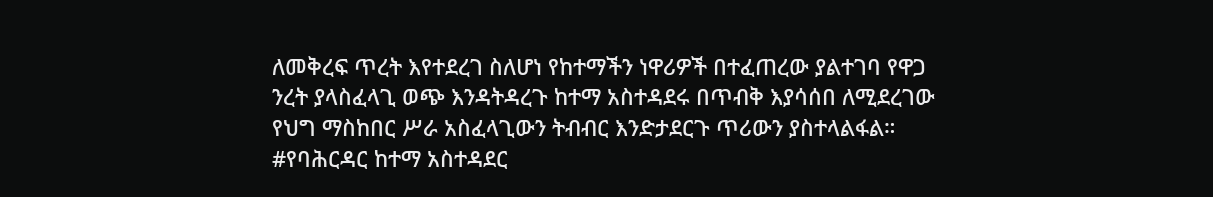ለመቅረፍ ጥረት እየተደረገ ስለሆነ የከተማችን ነዋሪዎች በተፈጠረው ያልተገባ የዋጋ ንረት ያላስፈላጊ ወጭ እንዳትዳረጉ ከተማ አስተዳደሩ በጥብቅ እያሳሰበ ለሚደረገው የህግ ማስከበር ሥራ አስፈላጊውን ትብብር እንድታደርጉ ጥሪውን ያስተላልፋል።
#የባሕርዳር ከተማ አስተዳደር